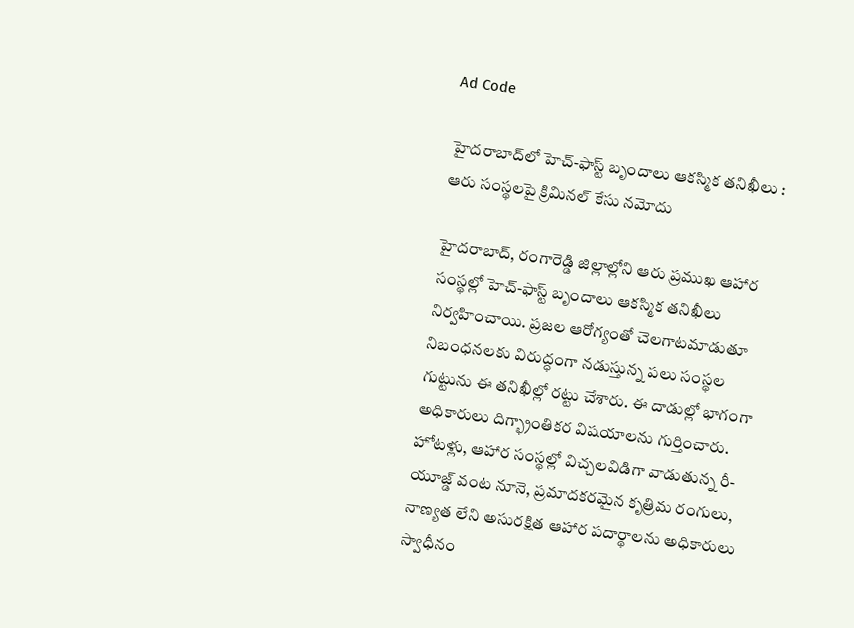Ad Code

హైదరాబాద్‌లో హెచ్-ఫాస్ట్ బృందాలు ఆకస్మిక తనిఖీలు : ఆరు సంస్థలపై క్రిమినల్ కేసు నమోదు

హైదరాబాద్, రంగారెడ్డి జిల్లాల్లోని ఆరు ప్రముఖ ఆహార సంస్థల్లో హెచ్-ఫాస్ట్ బృందాలు ఆకస్మిక తనిఖీలు నిర్వహించాయి. ప్రజల ఆరోగ్యంతో చెలగాటమాడుతూ నిబంధనలకు విరుద్ధంగా నడుస్తున్న పలు సంస్థల గుట్టును ఈ తనిఖీల్లో రట్టు చేశారు. ఈ దాడుల్లో భాగంగా అధికారులు దిగ్భ్రాంతికర విషయాలను గుర్తించారు. హోటళ్లు, ఆహార సంస్థల్లో విచ్చలవిడిగా వాడుతున్న రీ-యూజ్డ్ వంట నూనె, ప్రమాదకరమైన కృత్రిమ రంగులు, నాణ్యత లేని అసురక్షిత ఆహార పదార్థాలను అధికారులు స్వాధీనం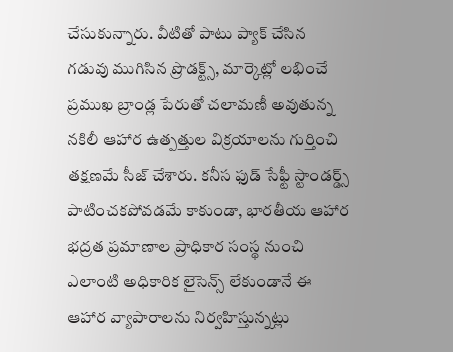చేసుకున్నారు. వీటితో పాటు ప్యాక్ చేసిన గడువు ముగిసిన ప్రొడక్ట్స్, మార్కెట్లో లభించే ప్రముఖ బ్రాండ్ల పేరుతో చలామణీ అవుతున్న నకిలీ ఆహార ఉత్పత్తుల విక్రయాలను గుర్తించి తక్షణమే సీజ్ చేశారు. కనీస ఫుడ్ సేఫ్టీ స్టాండర్డ్స్ పాటించకపోవడమే కాకుండా, భారతీయ ఆహార భద్రత ప్రమాణాల ప్రాధికార సంస్థ నుంచి ఎలాంటి అధికారిక లైసెన్స్ లేకుండానే ఈ ఆహార వ్యాపారాలను నిర్వహిస్తున్నట్లు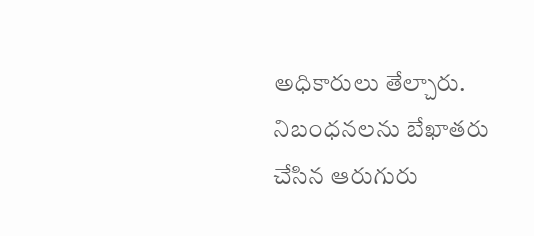అధికారులు తేల్చారు. నిబంధనలను బేఖాతరు చేసిన ఆరుగురు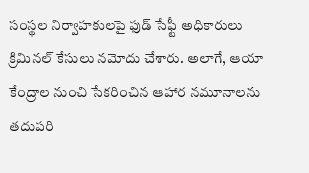సంస్థల నిర్వాహకులపై ఫుడ్ సేఫ్టీ అధికారులు క్రిమినల్ కేసులు నమోదు చేశారు. అలాగే, ఆయా కేంద్రాల నుంచి సేకరించిన ఆహార నమూనాలను తదుపరి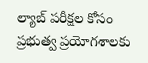ల్యాబ్ పరీక్షల కోసం ప్రభుత్వ ప్రయోగశాలకు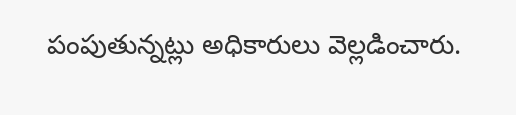పంపుతున్నట్లు అధికారులు వెల్లడించారు.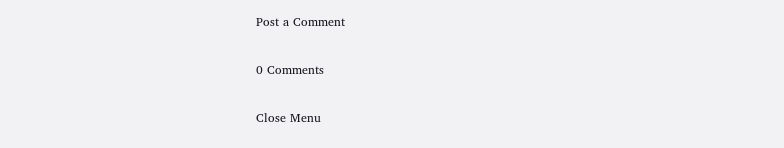Post a Comment

0 Comments

Close Menu